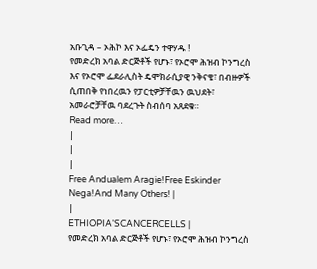አቡጊዳ – ኦሕኮ እና ኦፌዴን ተዋሃዱ !
የመድረክ አባል ድርጅቶች የሆኑ፣ የኦሮሞ ሕዝብ ኮንግረስ እና የኦሮሞ ፌደራሊስት ዴሞክራሲያዊ ንቅናቄ፣ በብዙዎች ሲጠበቅ የነበረዉን የፓርቲዎቻቸዉን ዉህደት፣ አመራሮቻቸዉ ባደረጉት ስብሰባ አጸደቁ።
Read more…
|
|
|
Free Andualem Aragie!Free Eskinder Nega!And Many Others! |
|
ETHIOPIA'SCANCERCELLS |
የመድረክ አባል ድርጅቶች የሆኑ፣ የኦሮሞ ሕዝብ ኮንግረስ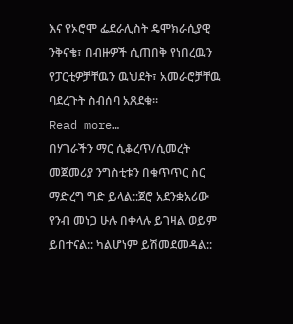እና የኦሮሞ ፌደራሊስት ዴሞክራሲያዊ ንቅናቄ፣ በብዙዎች ሲጠበቅ የነበረዉን የፓርቲዎቻቸዉን ዉህደት፣ አመራሮቻቸዉ ባደረጉት ስብሰባ አጸደቁ።
Read more…
በሃገራችን ማር ሲቆረጥ/ሲመረት መጀመሪያ ንግስቲቱን በቁጥጥር ስር ማድረግ ግድ ይላል::ጀሮ አደንቋአሪው የንብ መነጋ ሁሉ በቀላሉ ይገዛል ወይም ይበተናል:: ካልሆነም ይሽመደመዳል::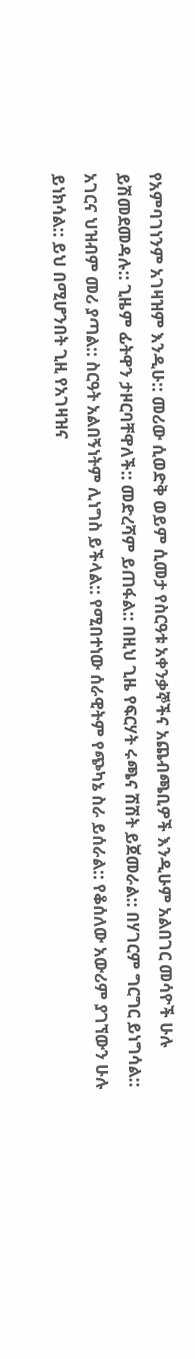የአምባገነንም አገዛዝም እንዲሁ:: መሪው ሲወድቅ ወይም ሲመታ የስርዓቱ አቀንቃኞችና አጨብጫቢዎች እንዲሁም አልበገር መሳዮች ሁሉ ይሽመደመዳሉ:: ጊዜም ፊትዋን ታዞርባቸዋለች:: መድረሻም ይጠፋል:: በዚህ ጊዜ የፍርሃት ሩጫና ሽሽት ይጀመራል:: በሃገርም ግርግር ይነግሳል:: አገርና ህዝብም መሪ ያጣል:: ስርዓት አልበኝነትም ሊነግስ ይችላል:: የሚበተነው ሰራዊትም የጭካኔ ስራ ይሰራል:: የቆሰለው አውሪም ያገኘውን ሁሉ ይነክሳል:: ይህ በሚሆንበት ጊዚ የአገዛዝና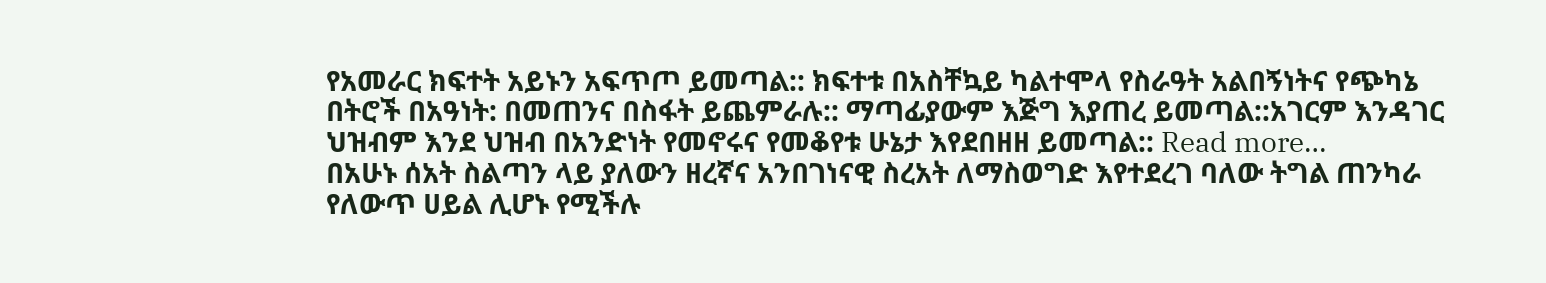የአመራር ክፍተት አይኑን አፍጥጦ ይመጣል:: ክፍተቱ በአስቸኳይ ካልተሞላ የስራዓት አልበኝነትና የጭካኔ በትሮች በአዓነት: በመጠንና በስፋት ይጨምራሉ:: ማጣፊያውም እጅግ እያጠረ ይመጣል::አገርም እንዳገር ህዝብም እንደ ህዝብ በአንድነት የመኖሩና የመቆየቱ ሁኔታ እየደበዘዘ ይመጣል:: Read more…
በአሁኑ ሰአት ስልጣን ላይ ያለውን ዘረኛና አንበገነናዊ ስረአት ለማስወግድ እየተደረገ ባለው ትግል ጠንካራ የለውጥ ሀይል ሊሆኑ የሚችሉ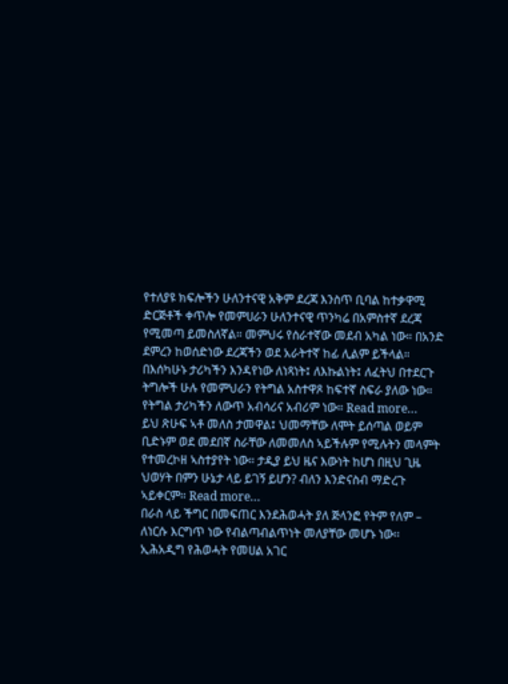የተለያዩ ክፍሎችን ሁለንተናዊ አቅም ደረጃ እንስጥ ቢባል ከተቃዋሚ ድርጅቶች ቀጥሎ የመምሀራን ሁለንተናዊ ጥንካሬ በአምስተኛ ደረጃ የሚመጣ ይመስለኛል። መምህሩ የሰራተኛው መደብ አካል ነው። በአንድ ደምረን ከወሰድነው ደረጃችን ወደ አራትተኛ ከፊ ሊልም ይችላል።
በእሰካሁኑ ታሪካችን እንዳየነው ለነጻነት፤ ለእኩልነት፤ ለፈትህ በተደርጉ ትግሎች ሁሉ የመምህራን የትግል አስተዋጾ ከፍተኛ ስፍራ ያለው ነው። የትግል ታሪካችን ለውጥ አብሳሪና አብሪም ነው። Read more…
ይህ ጽሁፍ ኣቶ መለስ ታመዋል፤ ህመማቸው ለሞት ይሰጣል ወይም ቢድኑም ወደ መደበኛ ስራቸው ለመመለስ ኣይችሉም የሚሉትን መላምት የተመረኮዘ ኣስተያየት ነው። ታዲያ ይህ ዜና እውነት ከሆነ በዚህ ጊዜ ህወሃት በምን ሁኔታ ላይ ይገኝ ይሆን? ብለን እንድናስብ ማድረጉ ኣይቀርም። Read more…
በራስ ላይ ችግር በመፍጠር እንደሕወሓት ያለ ጅላንፎ የትም የለም – ለነርሱ እርግጥ ነው የብልጣብልጥነት መለያቸው መሆኑ ነው፡፡ ኢሕአዲግ የሕወሓት የመሀል አገር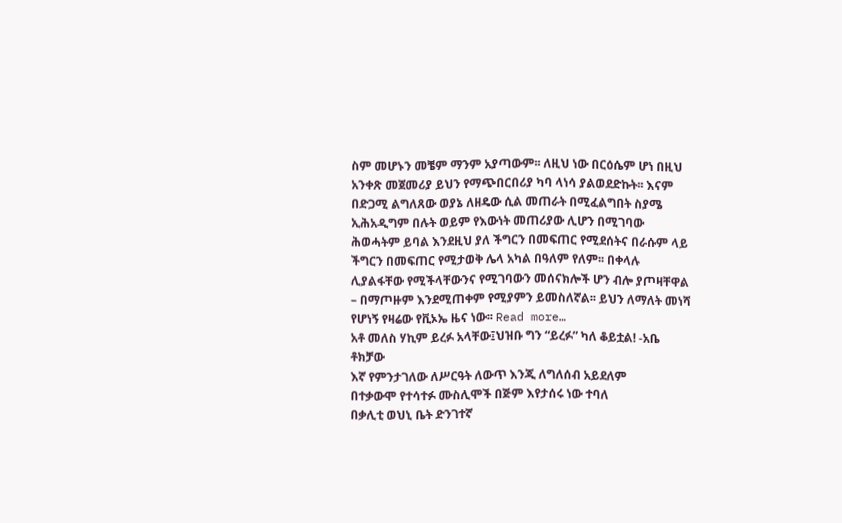ስም መሆኑን መቼም ማንም አያጣውም፡፡ ለዚህ ነው በርዕሴም ሆነ በዚህ አንቀጽ መጀመሪያ ይህን የማጭበርበሪያ ካባ ላነሳ ያልወደድኩት፡፡ እናም በድጋሚ ልግለጸው ወያኔ ለዘዴው ሲል መጠራት በሚፈልግበት ስያሜ ኢሕአዲግም በሉት ወይም የእውነት መጠሪያው ሊሆን በሚገባው ሕወሓትም ይባል እንደዚህ ያለ ችግርን በመፍጠር የሚደሰትና በራሱም ላይ ችግርን በመፍጠር የሚታወቅ ሌላ አካል በዓለም የለም፡፡ በቀላሉ ሊያልፋቸው የሚችላቸውንና የሚገባውን መሰናክሎች ሆን ብሎ ያጦዛቸዋል – በማጦዙም እንደሚጠቀም የሚያምን ይመስለኛል፡፡ ይህን ለማለት መነሻ የሆነኝ የዛሬው የቪኦኤ ዜና ነው፡፡ Read more…
አቶ መለስ ሃኪም ይረፉ አላቸው፤ህዝቡ ግን “ይረፉ” ካለ ቆይቷል! -አቤ ቶክቻው
እኛ የምንታገለው ለሥርዓት ለውጥ እንጂ ለግለሰብ አይደለም
በተቃውሞ የተሳተፉ ሙስሊሞች በጅም እየታሰሩ ነው ተባለ
በቃሊቲ ወህኒ ቤት ድንገተኛ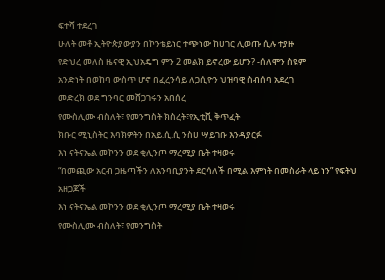ፍተሻ ተደረገ
ሁለት መቶ ኢትዮጵያውያን በኮንቴይነር ተጭነው ከሀገር ሊወጡ ሲሉ ተያዙ
የድህረ መለስ ዜናዊ ኢህአዴግ ምን 2 መልክ ይኖረው ይሆን? -ሰለሞን ስዩም
አንድነት በወከባ ውስጥ ሆኖ በፈረንሳይ ለጋሲዮን ህዝባዊ ስብሰባ አደረገ
መድረክ ወደ ግንባር መሸጋገሩን አበሰረ
የሙስሊሙ ብስለት፣ የመንግስት ክስረት፣የኢቲቪ ቅጥፈት
ክቡር ሚኒስትር እባክዎትን በአይ.ሲ.ሲ ንስሀ ሣይገቡ እንዳያርፉ
እነ ናትናኤል መኮንን ወደ ቂሊንጦ ማረሚያ ቤት ተዛወሩ
“በመጪው አርብ ጋዜጣችን ለአንባቢያንት ደርሳለች በሚል እምነት በመስራት ላይ ነን” የፍትህ አዘጋጆች
እነ ናትናኤል መኮንን ወደ ቂሊንጦ ማረሚያ ቤት ተዛወሩ
የሙስሊሙ ብስለት፣ የመንግስት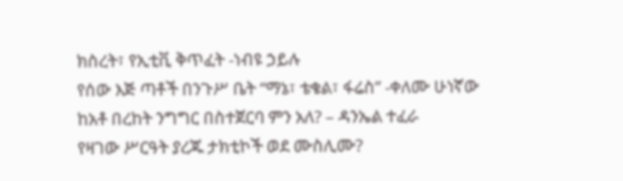ክስረት፣ የኢቲቪ ቅጥፈት -ነብዩ ኃይሉ
የሰው እጅ ጣቶች በንጉሥ ቤት “ማኔ፣ ቴቄል፣ ፋሬስ” -ቀለሙ ሁነኛው
ከአቶ በረከት ንግግር በስተጀርባ ምን አለ? – ዳንኤል ተፈራ
የዛገው ሥርዓት ያረጁ ታክቲኮች ወደ ሙስሊሙ?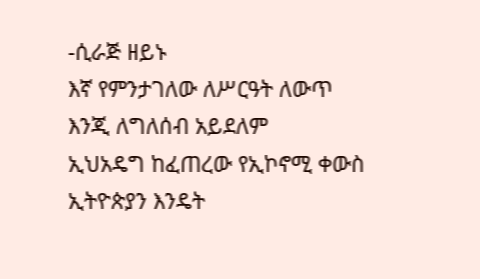-ሲራጅ ዘይኑ
እኛ የምንታገለው ለሥርዓት ለውጥ እንጂ ለግለሰብ አይደለም
ኢህአዴግ ከፈጠረው የኢኮኖሚ ቀውስ ኢትዮጵያን እንዴት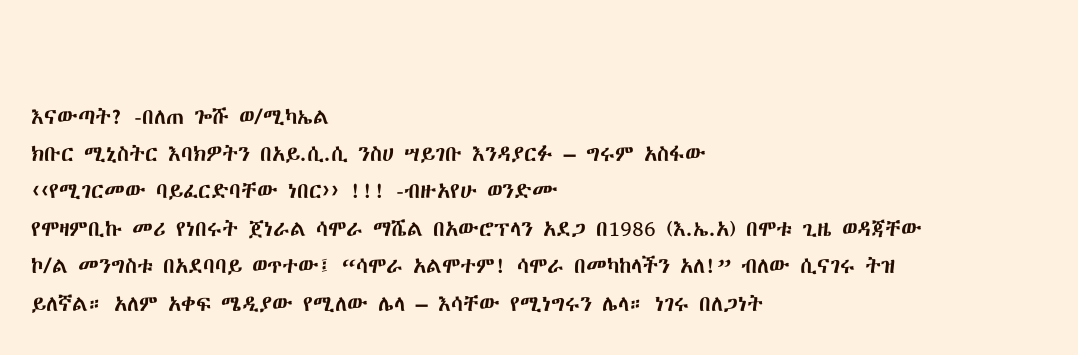እናውጣት? -በለጠ ጐሹ ወ/ሚካኤል
ክቡር ሚኒስትር እባክዎትን በአይ.ሲ.ሲ ንስሀ ሣይገቡ እንዳያርፉ – ግሩም አስፋው
‹‹የሚገርመው ባይፈርድባቸው ነበር›› !!! -ብዙአየሁ ወንድሙ
የሞዛምቢኩ መሪ የነበሩት ጀነራል ሳሞራ ማሼል በአውሮፕላን አደጋ በ1986 (እ.ኤ.አ) በሞቱ ጊዜ ወዳጃቸው ኮ/ል መንግስቱ በአደባባይ ወጥተው፤ “ሳሞራ አልሞተም! ሳሞራ በመካከላችን አለ!” ብለው ሲናገሩ ትዝ ይለኛል። አለም አቀፍ ሜዲያው የሚለው ሌላ – እሳቸው የሚነግሩን ሌላ። ነገሩ በለጋነት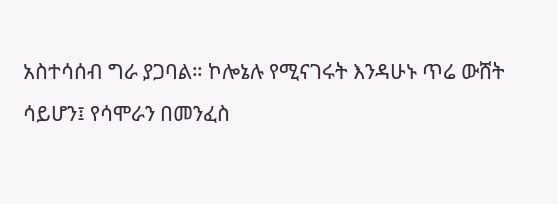አስተሳሰብ ግራ ያጋባል። ኮሎኔሉ የሚናገሩት እንዳሁኑ ጥሬ ውሸት ሳይሆን፤ የሳሞራን በመንፈስ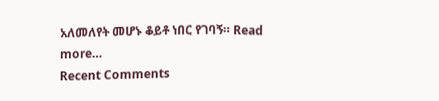አለመለየት መሆኑ ቆይቶ ነበር የገባኝ። Read more…
Recent Comments